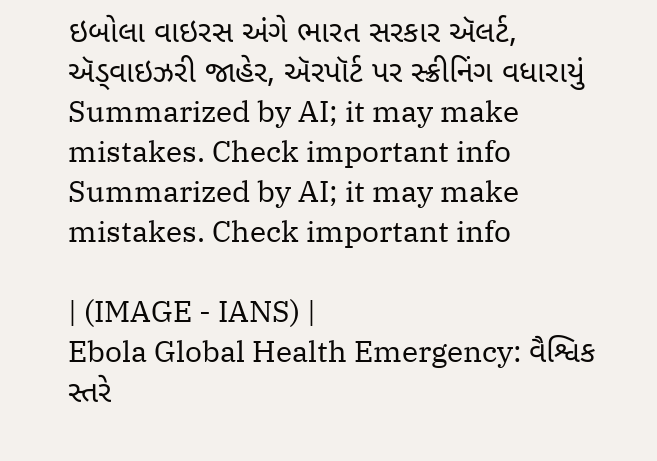ઇબોલા વાઇરસ અંગે ભારત સરકાર ઍલર્ટ, ઍડ્વાઇઝરી જાહેર, ઍરપૉર્ટ પર સ્ક્રીનિંગ વધારાયું
Summarized by AI; it may make mistakes. Check important info
Summarized by AI; it may make mistakes. Check important info

| (IMAGE - IANS) |
Ebola Global Health Emergency: વૈશ્વિક સ્તરે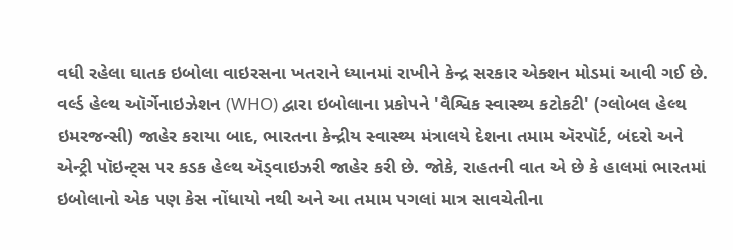વધી રહેલા ઘાતક ઇબોલા વાઇરસના ખતરાને ધ્યાનમાં રાખીને કેન્દ્ર સરકાર એક્શન મોડમાં આવી ગઈ છે. વર્લ્ડ હેલ્થ ઑર્ગેનાઇઝેશન (WHO) દ્વારા ઇબોલાના પ્રકોપને 'વૈશ્વિક સ્વાસ્થ્ય કટોકટી' (ગ્લોબલ હેલ્થ ઇમરજન્સી) જાહેર કરાયા બાદ, ભારતના કેન્દ્રીય સ્વાસ્થ્ય મંત્રાલયે દેશના તમામ ઍરપૉર્ટ, બંદરો અને એન્ટ્રી પૉઇન્ટ્સ પર કડક હેલ્થ ઍડ્વાઇઝરી જાહેર કરી છે. જોકે, રાહતની વાત એ છે કે હાલમાં ભારતમાં ઇબોલાનો એક પણ કેસ નોંધાયો નથી અને આ તમામ પગલાં માત્ર સાવચેતીના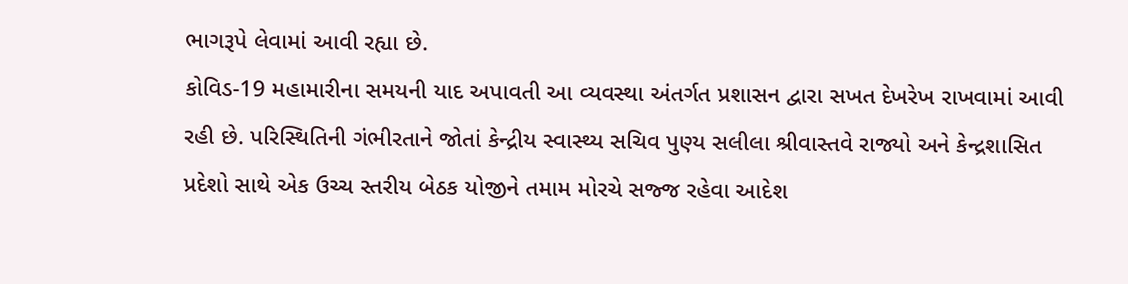ભાગરૂપે લેવામાં આવી રહ્યા છે.
કોવિડ-19 મહામારીના સમયની યાદ અપાવતી આ વ્યવસ્થા અંતર્ગત પ્રશાસન દ્વારા સખત દેખરેખ રાખવામાં આવી રહી છે. પરિસ્થિતિની ગંભીરતાને જોતાં કેન્દ્રીય સ્વાસ્થ્ય સચિવ પુણ્ય સલીલા શ્રીવાસ્તવે રાજ્યો અને કેન્દ્રશાસિત પ્રદેશો સાથે એક ઉચ્ચ સ્તરીય બેઠક યોજીને તમામ મોરચે સજ્જ રહેવા આદેશ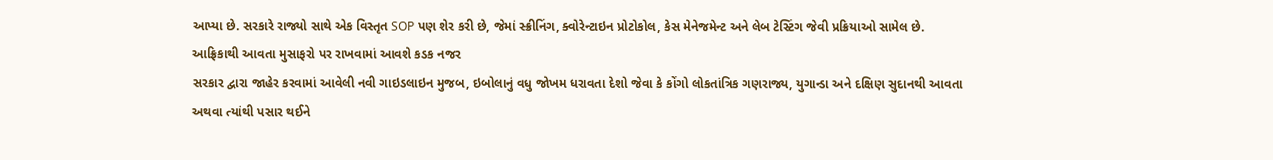આપ્યા છે. સરકારે રાજ્યો સાથે એક વિસ્તૃત SOP પણ શેર કરી છે, જેમાં સ્ક્રીનિંગ, ક્વોરેન્ટાઇન પ્રોટોકોલ, કેસ મેનેજમેન્ટ અને લેબ ટેસ્ટિંગ જેવી પ્રક્રિયાઓ સામેલ છે.
આફ્રિકાથી આવતા મુસાફરો પર રાખવામાં આવશે કડક નજર
સરકાર દ્વારા જાહેર કરવામાં આવેલી નવી ગાઇડલાઇન મુજબ, ઇબોલાનું વધુ જોખમ ધરાવતા દેશો જેવા કે કોંગો લોકતાંત્રિક ગણરાજ્ય, યુગાન્ડા અને દક્ષિણ સુદાનથી આવતા અથવા ત્યાંથી પસાર થઈને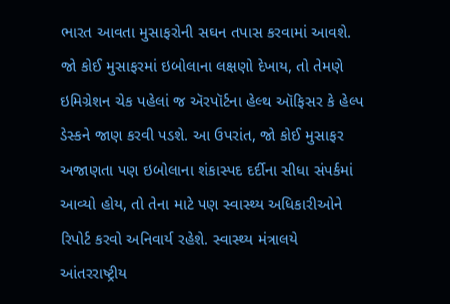ભારત આવતા મુસાફરોની સઘન તપાસ કરવામાં આવશે. જો કોઈ મુસાફરમાં ઇબોલાના લક્ષણો દેખાય, તો તેમણે ઇમિગ્રેશન ચેક પહેલાં જ ઍરપૉર્ટના હેલ્થ ઑફિસર કે હેલ્પ ડેસ્કને જાણ કરવી પડશે. આ ઉપરાંત, જો કોઈ મુસાફર અજાણતા પણ ઇબોલાના શંકાસ્પદ દર્દીના સીધા સંપર્કમાં આવ્યો હોય, તો તેના માટે પણ સ્વાસ્થ્ય અધિકારીઓને રિપોર્ટ કરવો અનિવાર્ય રહેશે. સ્વાસ્થ્ય મંત્રાલયે આંતરરાષ્ટ્રીય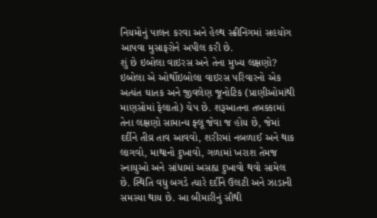નિયમોનું પાલન કરવા અને હેલ્થ સ્ક્રીનિંગમાં સહયોગ આપવા મુસાફરોને અપીલ કરી છે.
શું છે ઇબોલા વાઇરસ અને તેના મુખ્ય લક્ષણો?
ઇબોલા એ ઓર્થોઇબોલા વાઇરસ પરિવારનો એક અત્યંત ઘાતક અને જીવલેણ જૂનોટિક (પ્રાણીઓમાંથી માણસોમાં ફેલાતો) ચેપ છે. શરૂઆતના તબક્કામાં તેના લક્ષણો સામાન્ય ફ્લૂ જેવા જ હોય છે, જેમાં દર્દીને તીવ્ર તાવ આવવો, શરીરમાં નબળાઈ અને થાક લાગવો, માથાનો દુખાવો, ગળામાં ખરાશ તેમજ સ્નાયુઓ અને સાંધામાં અસહ્ય દુખાવો થવો સામેલ છે. સ્થિતિ વધુ બગડે ત્યારે દર્દીને ઉલટી અને ઝાડાની સમસ્યા થાય છે. આ બીમારીનું સૌથી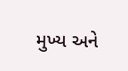મુખ્ય અને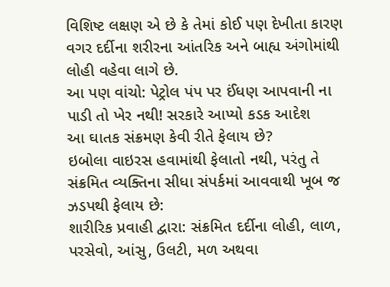વિશિષ્ટ લક્ષણ એ છે કે તેમાં કોઈ પણ દેખીતા કારણ વગર દર્દીના શરીરના આંતરિક અને બાહ્ય અંગોમાંથી લોહી વહેવા લાગે છે.
આ પણ વાંચો: પેટ્રોલ પંપ પર ઈંધણ આપવાની ના પાડી તો ખેર નથી! સરકારે આપ્યો કડક આદેશ
આ ઘાતક સંક્રમણ કેવી રીતે ફેલાય છે?
ઇબોલા વાઇરસ હવામાંથી ફેલાતો નથી, પરંતુ તે સંક્રમિત વ્યક્તિના સીધા સંપર્કમાં આવવાથી ખૂબ જ ઝડપથી ફેલાય છે:
શારીરિક પ્રવાહી દ્વારા: સંક્રમિત દર્દીના લોહી, લાળ, પરસેવો, આંસુ, ઉલટી, મળ અથવા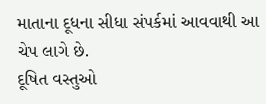માતાના દૂધના સીધા સંપર્કમાં આવવાથી આ ચેપ લાગે છે.
દૂષિત વસ્તુઓ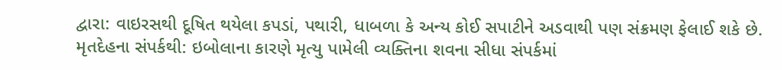દ્વારા: વાઇરસથી દૂષિત થયેલા કપડાં, પથારી, ધાબળા કે અન્ય કોઈ સપાટીને અડવાથી પણ સંક્રમણ ફેલાઈ શકે છે.
મૃતદેહના સંપર્કથી: ઇબોલાના કારણે મૃત્યુ પામેલી વ્યક્તિના શવના સીધા સંપર્કમાં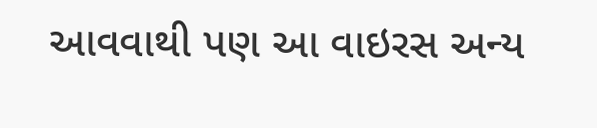આવવાથી પણ આ વાઇરસ અન્ય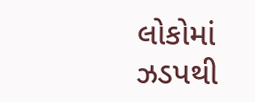લોકોમાં ઝડપથી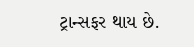ટ્રાન્સફર થાય છે.